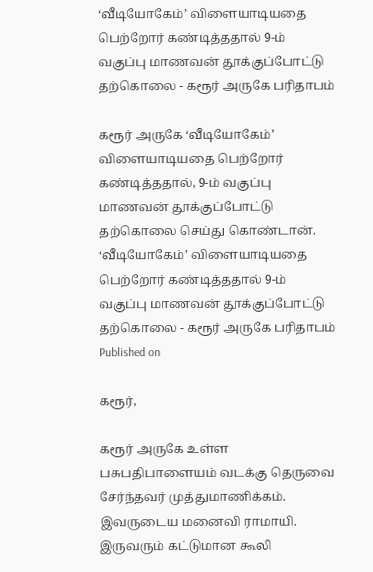‘வீடியோகேம்’ விளையாடியதை பெற்றோர் கண்டித்ததால் 9-ம் வகுப்பு மாணவன் தூக்குப்போட்டு தற்கொலை - கரூர் அருகே பரிதாபம்

கரூர் அருகே ‘வீடியோகேம்’ விளையாடியதை பெற்றோர் கண்டித்ததால், 9-ம் வகுப்பு மாணவன் தூக்குப்போட்டு தற்கொலை செய்து கொண்டான்.
‘வீடியோகேம்’ விளையாடியதை பெற்றோர் கண்டித்ததால் 9-ம் வகுப்பு மாணவன் தூக்குப்போட்டு தற்கொலை - கரூர் அருகே பரிதாபம்
Published on

கரூர்,

கரூர் அருகே உள்ள பசுபதிபாளையம் வடக்கு தெருவை சேர்ந்தவர் முத்துமாணிக்கம். இவருடைய மனைவி ராமாயி. இருவரும் கட்டுமான கூலி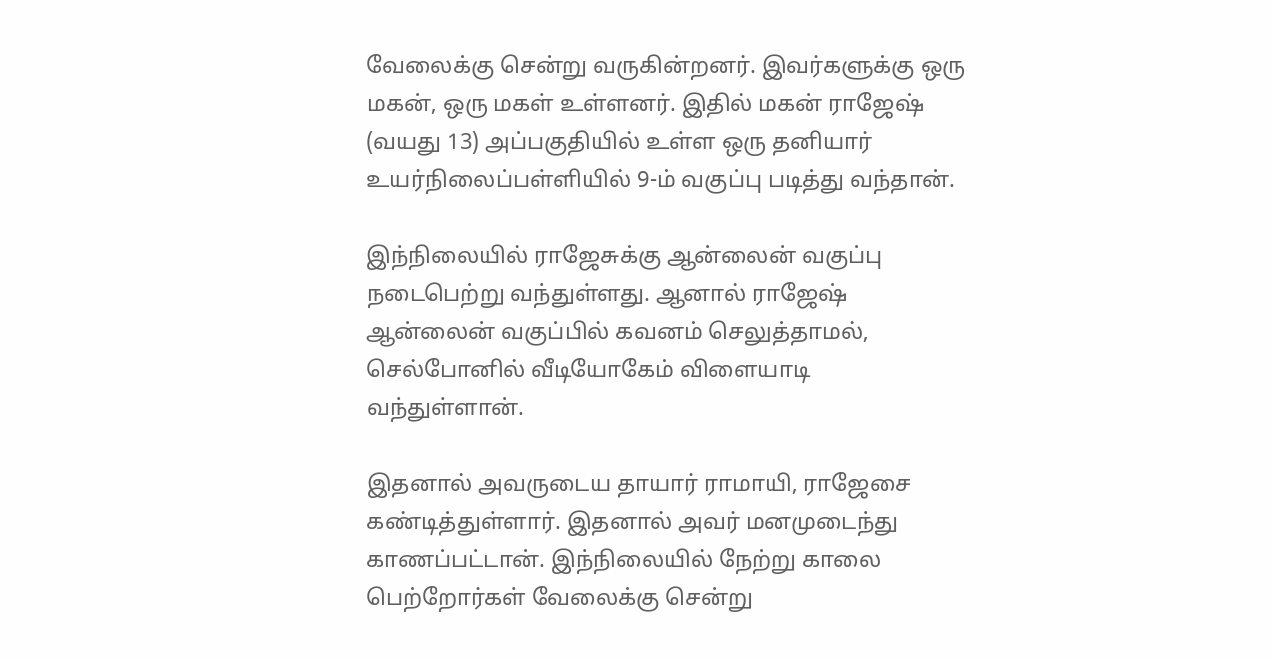வேலைக்கு சென்று வருகின்றனர். இவர்களுக்கு ஒரு மகன், ஒரு மகள் உள்ளனர். இதில் மகன் ராஜேஷ் (வயது 13) அப்பகுதியில் உள்ள ஒரு தனியார் உயர்நிலைப்பள்ளியில் 9-ம் வகுப்பு படித்து வந்தான்.

இந்நிலையில் ராஜேசுக்கு ஆன்லைன் வகுப்பு நடைபெற்று வந்துள்ளது. ஆனால் ராஜேஷ் ஆன்லைன் வகுப்பில் கவனம் செலுத்தாமல், செல்போனில் வீடியோகேம் விளையாடி வந்துள்ளான்.

இதனால் அவருடைய தாயார் ராமாயி, ராஜேசை கண்டித்துள்ளார். இதனால் அவர் மனமுடைந்து காணப்பட்டான். இந்நிலையில் நேற்று காலை பெற்றோர்கள் வேலைக்கு சென்று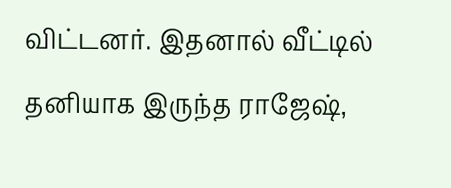விட்டனர். இதனால் வீட்டில் தனியாக இருந்த ராஜேஷ்,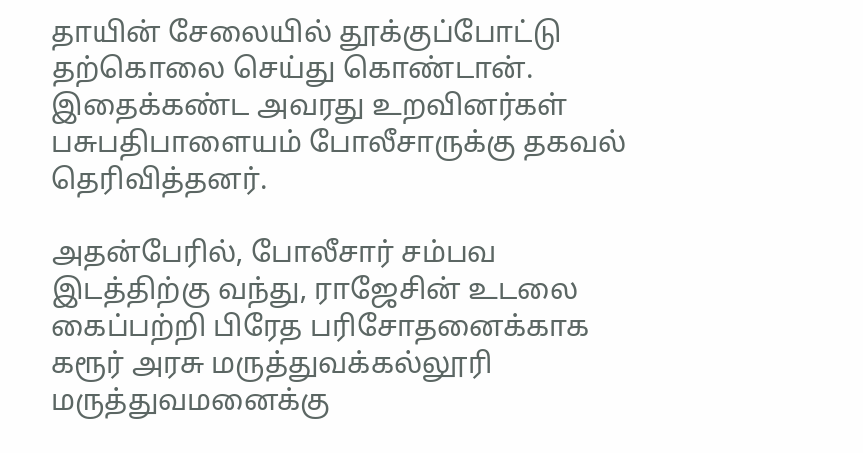தாயின் சேலையில் தூக்குப்போட்டு தற்கொலை செய்து கொண்டான். இதைக்கண்ட அவரது உறவினர்கள் பசுபதிபாளையம் போலீசாருக்கு தகவல் தெரிவித்தனர்.

அதன்பேரில், போலீசார் சம்பவ இடத்திற்கு வந்து, ராஜேசின் உடலை கைப்பற்றி பிரேத பரிசோதனைக்காக கரூர் அரசு மருத்துவக்கல்லூரி மருத்துவமனைக்கு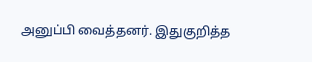அனுப்பி வைத்தனர். இதுகுறித்த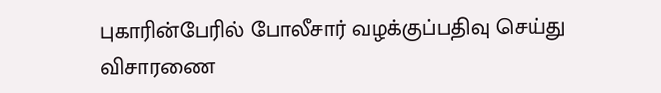புகாரின்பேரில் போலீசார் வழக்குப்பதிவு செய்து விசாரணை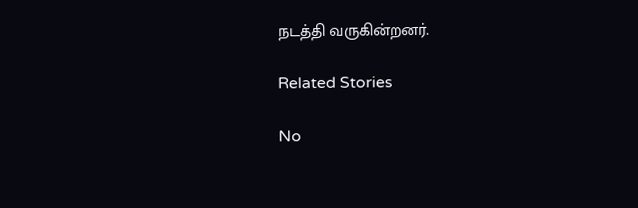நடத்தி வருகின்றனர்.

Related Stories

No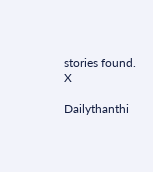stories found.
X

Dailythanthi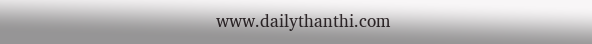www.dailythanthi.com